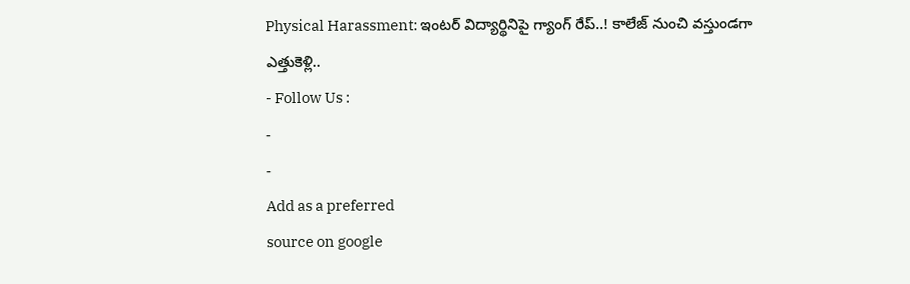Physical Harassment: ఇంటర్ విద్యార్థినిపై గ్యాంగ్ రేప్..! కాలేజ్ నుంచి వస్తుండగా ఎత్తుకెళ్లి..
- Follow Us :
-
-
Add as a preferred
source on google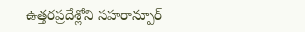ఉత్తరప్రదేశ్లోని సహరాన్పూర్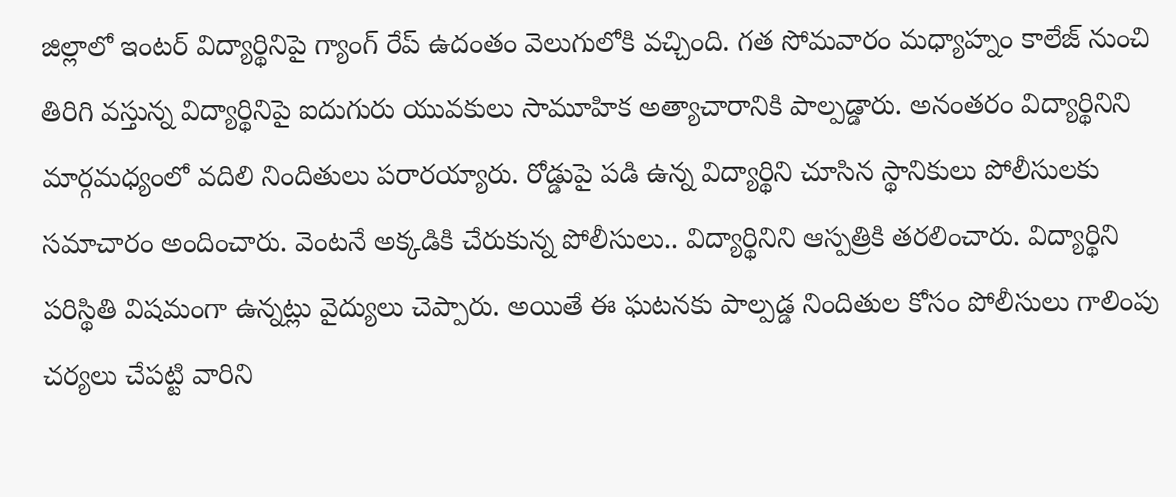జిల్లాలో ఇంటర్ విద్యార్థినిపై గ్యాంగ్ రేప్ ఉదంతం వెలుగులోకి వచ్చింది. గత సోమవారం మధ్యాహ్నం కాలేజ్ నుంచి తిరిగి వస్తున్న విద్యార్థినిపై ఐదుగురు యువకులు సామూహిక అత్యాచారానికి పాల్పడ్డారు. అనంతరం విద్యార్థినిని మార్గమధ్యంలో వదిలి నిందితులు పరారయ్యారు. రోడ్డుపై పడి ఉన్న విద్యార్థిని చూసిన స్థానికులు పోలీసులకు సమాచారం అందించారు. వెంటనే అక్కడికి చేరుకున్న పోలీసులు.. విద్యార్థినిని ఆస్పత్రికి తరలించారు. విద్యార్థిని పరిస్థితి విషమంగా ఉన్నట్లు వైద్యులు చెప్పారు. అయితే ఈ ఘటనకు పాల్పడ్డ నిందితుల కోసం పోలీసులు గాలింపు చర్యలు చేపట్టి వారిని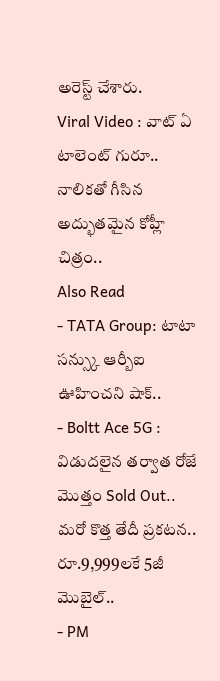అరెస్ట్ చేశారు.
Viral Video : వాట్ ఏ టాలెంట్ గురూ.. నాలికతో గీసిన అద్భుతమైన కోహ్లీ చిత్రం..
Also Read
- TATA Group: టాటా సన్స్కు ఆర్బీఐ ఊహించని షాక్..
- Boltt Ace 5G : విడుదలైన తర్వాత రోజే మొత్తం Sold Out.. మరో కొత్త తేదీ ప్రకటన.. రూ.9,999లకే 5జీ మొబైల్..
- PM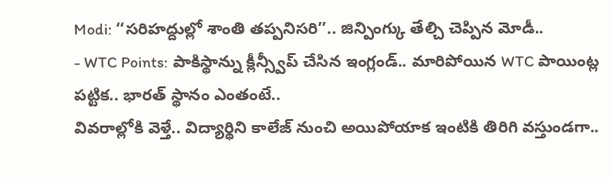Modi: ‘‘సరిహద్దుల్లో శాంతి తప్పనిసరి’’.. జిన్పింగ్కు తేల్చి చెప్పిన మోడీ..
- WTC Points: పాకిస్థాన్ను క్లీన్స్వీప్ చేసిన ఇంగ్లండ్.. మారిపోయిన WTC పాయింట్ల పట్టిక.. భారత్ స్థానం ఎంతంటే..
వివరాల్లోకి వెళ్తే.. విద్యార్థిని కాలేజ్ నుంచి అయిపోయాక ఇంటికి తిరిగి వస్తుండగా..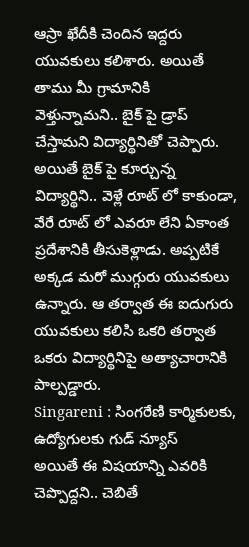ఆస్రా ఖేదీకి చెందిన ఇద్దరు యువకులు కలిశారు. అయితే తాము మీ గ్రామానికి వెళ్తున్నామని.. బైక్ పై డ్రాప్ చేస్తామని విద్యార్థినితో చెప్పారు. అయితే బైక్ పై కూర్చున్న విద్యార్థిని.. వెళ్లే రూట్ లో కాకుండా, వేరే రూట్ లో ఎవరూ లేని ఏకాంత ప్రదేశానికి తీసుకెళ్లాడు. అప్పటికే అక్కడ మరో ముగ్గురు యువకులు ఉన్నారు. ఆ తర్వాత ఈ ఐదుగురు యువకులు కలిసి ఒకరి తర్వాత ఒకరు విద్యార్థినిపై అత్యాచారానికి పాల్పడ్డారు.
Singareni : సింగరేణి కార్మికులకు, ఉద్యోగులకు గుడ్ న్యూస్
అయితే ఈ విషయాన్ని ఎవరికి చెప్పొద్దని.. చెబితే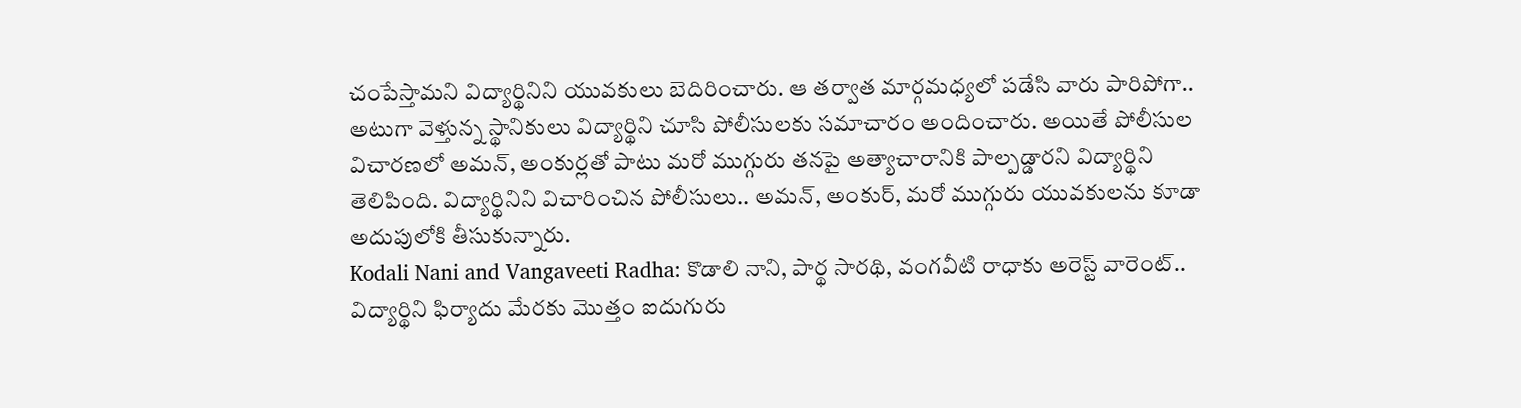చంపేస్తామని విద్యార్థినిని యువకులు బెదిరించారు. ఆ తర్వాత మార్గమధ్యలో పడేసి వారు పారిపోగా.. అటుగా వెళ్తున్న స్థానికులు విద్యార్థిని చూసి పోలీసులకు సమాచారం అందించారు. అయితే పోలీసుల విచారణలో అమన్, అంకుర్లతో పాటు మరో ముగ్గురు తనపై అత్యాచారానికి పాల్పడ్డారని విద్యార్థిని తెలిపింది. విద్యార్థినిని విచారించిన పోలీసులు.. అమన్, అంకుర్, మరో ముగ్గురు యువకులను కూడా అదుపులోకి తీసుకున్నారు.
Kodali Nani and Vangaveeti Radha: కొడాలి నాని, పార్థ సారథి, వంగవీటి రాధాకు అరెస్ట్ వారెంట్..
విద్యార్థిని ఫిర్యాదు మేరకు మొత్తం ఐదుగురు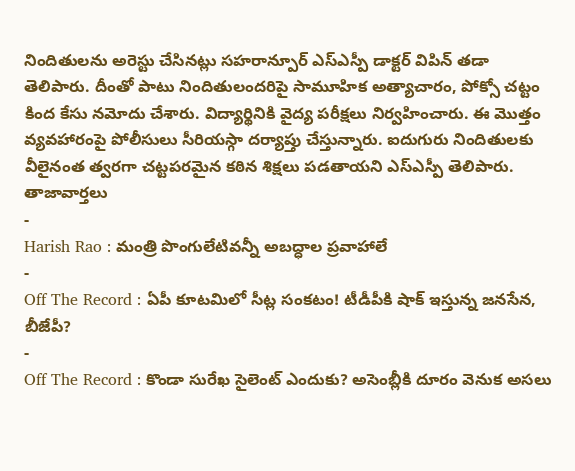నిందితులను అరెస్టు చేసినట్లు సహరాన్పూర్ ఎస్ఎస్పీ డాక్టర్ విపిన్ తడా తెలిపారు. దీంతో పాటు నిందితులందరిపై సామూహిక అత్యాచారం, పోక్సో చట్టం కింద కేసు నమోదు చేశారు. విద్యార్థినికి వైద్య పరీక్షలు నిర్వహించారు. ఈ మొత్తం వ్యవహారంపై పోలీసులు సీరియస్గా దర్యాప్తు చేస్తున్నారు. ఐదుగురు నిందితులకు వీలైనంత త్వరగా చట్టపరమైన కఠిన శిక్షలు పడతాయని ఎస్ఎస్పీ తెలిపారు.
తాజావార్తలు
-
Harish Rao : మంత్రి పొంగులేటివన్నీ అబద్ధాల ప్రవాహాలే
-
Off The Record : ఏపీ కూటమిలో సీట్ల సంకటం! టీడీపీకి షాక్ ఇస్తున్న జనసేన, బీజేపీ?
-
Off The Record : కొండా సురేఖ సైలెంట్ ఎందుకు? అసెంబ్లీకి దూరం వెనుక అసలు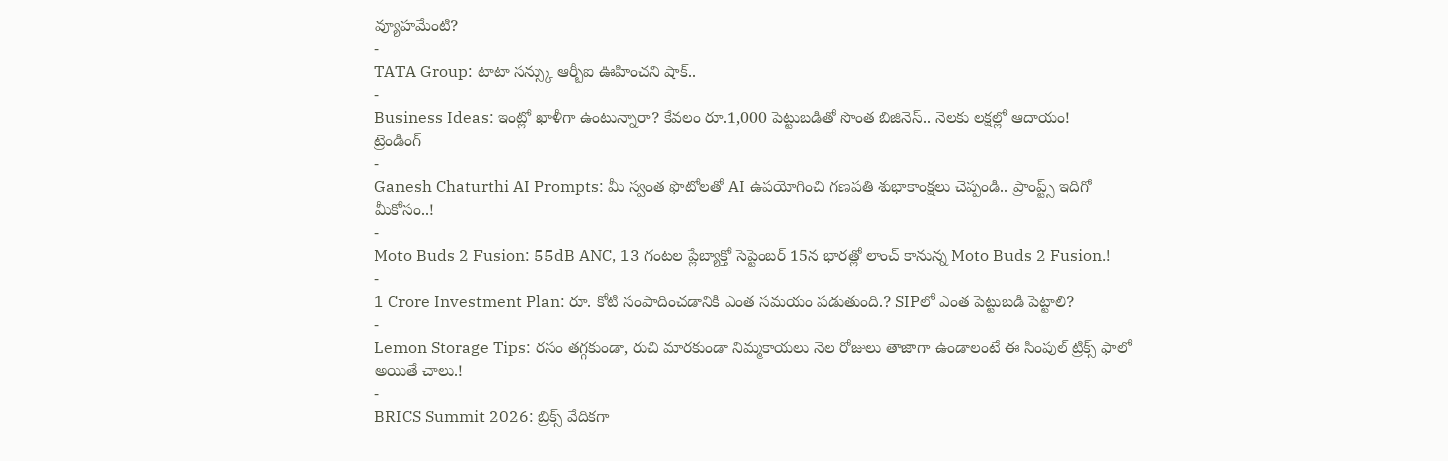వ్యూహమేంటి?
-
TATA Group: టాటా సన్స్కు ఆర్బీఐ ఊహించని షాక్..
-
Business Ideas: ఇంట్లో ఖాళీగా ఉంటున్నారా? కేవలం రూ.1,000 పెట్టుబడితో సొంత బిజినెస్.. నెలకు లక్షల్లో ఆదాయం!
ట్రెండింగ్
-
Ganesh Chaturthi AI Prompts: మీ స్వంత ఫొటోలతో AI ఉపయోగించి గణపతి శుభాకాంక్షలు చెప్పండి.. ప్రాంప్ట్స్ ఇదిగో మీకోసం..!
-
Moto Buds 2 Fusion: 55dB ANC, 13 గంటల ప్లేబ్యాక్తో సెప్టెంబర్ 15న భారత్లో లాంచ్ కానున్న Moto Buds 2 Fusion.!
-
1 Crore Investment Plan: రూ. కోటి సంపాదించడానికి ఎంత సమయం పడుతుంది.? SIPలో ఎంత పెట్టుబడి పెట్టాలి?
-
Lemon Storage Tips: రసం తగ్గకుండా, రుచి మారకుండా నిమ్మకాయలు నెల రోజులు తాజాగా ఉండాలంటే ఈ సింపుల్ ట్రిక్స్ ఫాలో అయితే చాలు.!
-
BRICS Summit 2026: బ్రిక్స్ వేదికగా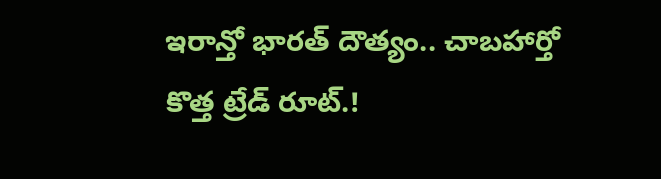ఇరాన్తో భారత్ దౌత్యం.. చాబహార్తో కొత్త ట్రేడ్ రూట్.!